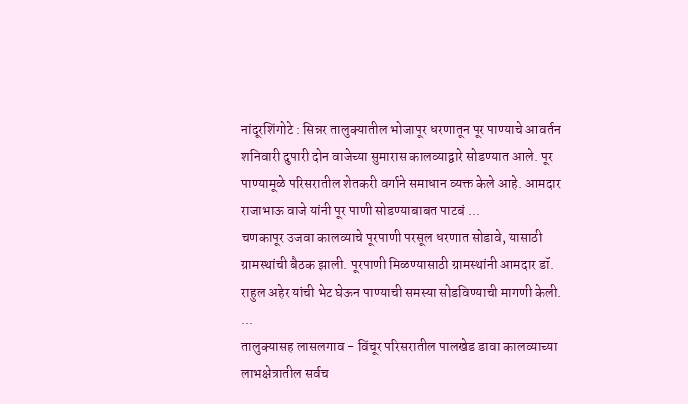नांदूरशिंगोटे : सिन्नर तालुक्यातील भोजापूर धरणातून पूर पाण्याचे आवर्तन शनिवारी दुपारी दोन वाजेच्या सुमारास कालव्याद्वारे सोडण्यात आले. पूर पाण्यामूळे परिसरातील शेतकरी वर्गाने समाधान व्यक्त केले आहे. आमदार राजाभाऊ वाजे यांनी पूर पाणी सोडण्याबाबत पाटबं ...
चणकापूर उजवा कालव्याचे पूरपाणी परसूल धरणात सोडावे, यासाठी ग्रामस्थांची बैठक झाली. पूरपाणी मिळण्यासाठी ग्रामस्थांनी आमदार डॉ. राहुल अहेर यांची भेट घेऊन पाण्याची समस्या सोडविण्याची मागणी केली. ...
तालुक्यासह लासलगाव - विंचूर परिसरातील पालखेड डावा कालव्याच्या लाभक्षेत्रातील सर्वच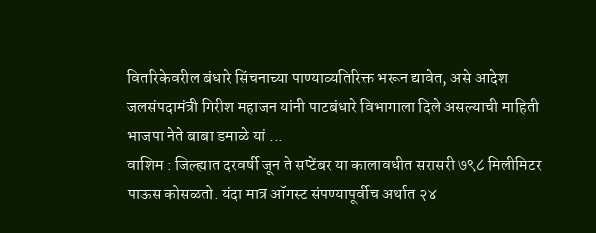वितरिकेवरील बंधारे सिंचनाच्या पाण्याव्यतिरिक्त भरून द्यावेत, असे आदेश जलसंपदामंत्री गिरीश महाजन यांनी पाटबंधारे विभागाला दिले असल्याची माहिती भाजपा नेते बाबा डमाळे यां ...
वाशिम : जिल्ह्यात दरवर्षी जून ते सप्टेंबर या कालावधीत सरासरी ७९८ मिलीमिटर पाऊस कोसळतो. यंदा मात्र ऑगस्ट संपण्यापूर्वीच अर्थात २४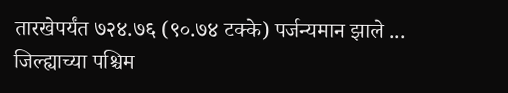तारखेपर्यंत ७२४.७६ (९०.७४ टक्के) पर्जन्यमान झाले ...
जिल्ह्याच्या पश्चिम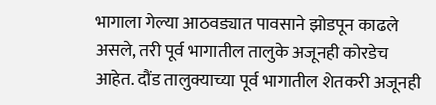भागाला गेल्या आठवड्यात पावसाने झोडपून काढले असले, तरी पूर्व भागातील तालुके अजूनही कोरडेच आहेत. दौंड तालुक्याच्या पूर्व भागातील शेतकरी अजूनही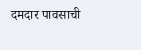दमदार पावसाची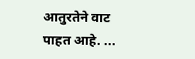आतुरतेने वाट पाहत आहे. ...